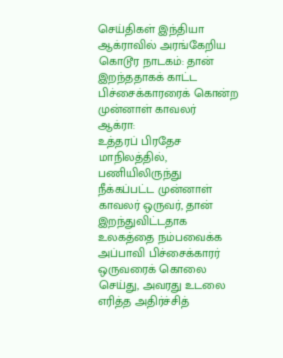செய்திகள் இந்தியா
ஆக்ராவில் அரங்கேறிய கொடூர நாடகம்: தான் இறந்ததாகக் காட்ட பிச்சைக்காரரைக் கொன்ற முன்னாள் காவலர்
ஆக்ரா:
உத்தரப் பிரதேச மாநிலத்தில், பணியிலிருந்து நீக்கப்பட்ட முன்னாள் காவலர் ஒருவர், தான் இறந்துவிட்டதாக உலகத்தை நம்பவைக்க அப்பாவி பிச்சைக்காரர் ஒருவரைக் கொலை செய்து, அவரது உடலை எரித்த அதிர்ச்சித்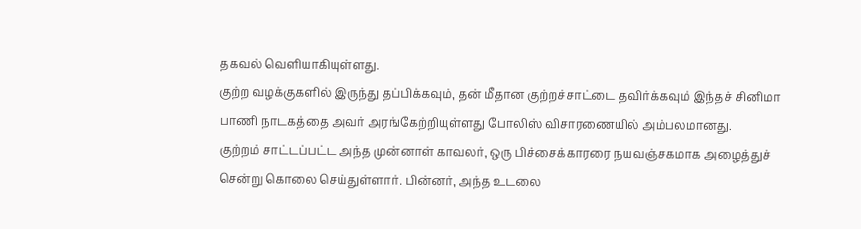தகவல் வெளியாகியுள்ளது.
குற்ற வழக்குகளில் இருந்து தப்பிக்கவும், தன் மீதான குற்றச்சாட்டை தவிர்க்கவும் இந்தச் சினிமா பாணி நாடகத்தை அவர் அரங்கேற்றியுள்ளது போலிஸ் விசாரணையில் அம்பலமானது.
குற்றம் சாட்டப்பட்ட அந்த முன்னாள் காவலர், ஒரு பிச்சைக்காரரை நயவஞ்சகமாக அழைத்துச் சென்று கொலை செய்துள்ளார். பின்னர், அந்த உடலை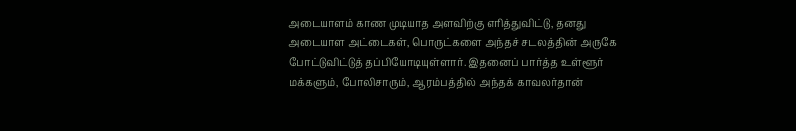அடையாளம் காண முடியாத அளவிற்கு எரித்துவிட்டு, தனது அடையாள அட்டைகள், பொருட்களை அந்தச் சடலத்தின் அருகே போட்டுவிட்டுத் தப்பியோடியுள்ளார். இதனைப் பார்த்த உள்ளூர் மக்களும், போலிசாரும், ஆரம்பத்தில் அந்தக் காவலர்தான்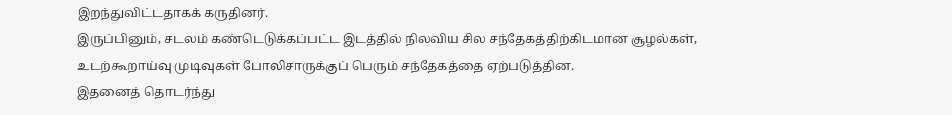இறந்துவிட்டதாகக் கருதினர்.
இருப்பினும், சடலம் கண்டெடுக்கப்பட்ட இடத்தில் நிலவிய சில சந்தேகத்திற்கிடமான சூழல்கள், உடற்கூறாய்வு முடிவுகள் போலிசாருக்குப் பெரும் சந்தேகத்தை ஏற்படுத்தின.
இதனைத் தொடர்ந்து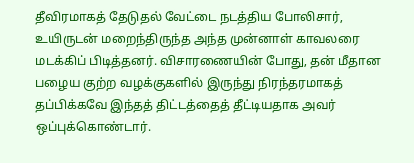தீவிரமாகத் தேடுதல் வேட்டை நடத்திய போலிசார், உயிருடன் மறைந்திருந்த அந்த முன்னாள் காவலரை மடக்கிப் பிடித்தனர். விசாரணையின் போது, தன் மீதான பழைய குற்ற வழக்குகளில் இருந்து நிரந்தரமாகத் தப்பிக்கவே இந்தத் திட்டத்தைத் தீட்டியதாக அவர் ஒப்புக்கொண்டார்.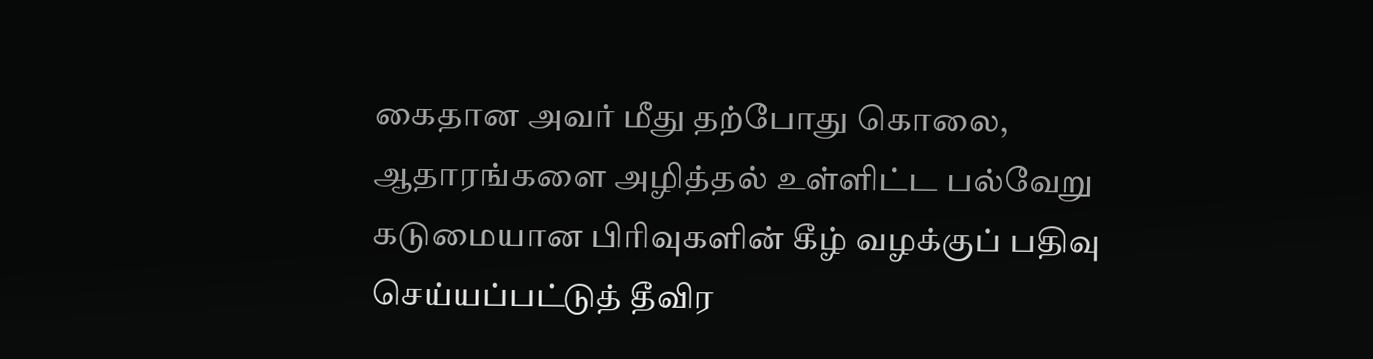கைதான அவர் மீது தற்போது கொலை, ஆதாரங்களை அழித்தல் உள்ளிட்ட பல்வேறு கடுமையான பிரிவுகளின் கீழ் வழக்குப் பதிவு செய்யப்பட்டுத் தீவிர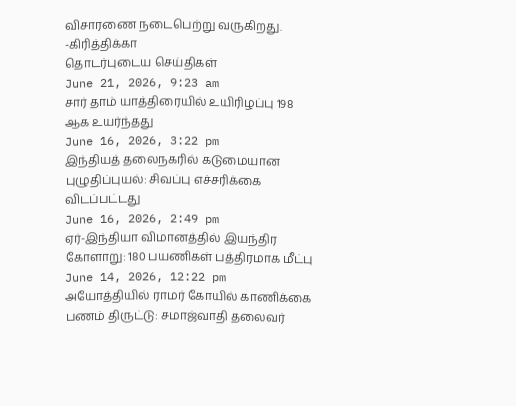விசாரணை நடைபெற்று வருகிறது.
-கிரித்திக்கா
தொடர்புடைய செய்திகள்
June 21, 2026, 9:23 am
சார் தாம் யாத்திரையில் உயிரிழப்பு 198 ஆக உயர்ந்தது
June 16, 2026, 3:22 pm
இந்தியத் தலைநகரில் கடுமையான புழுதிப்புயல்: சிவப்பு எச்சரிக்கை விடப்பட்டது
June 16, 2026, 2:49 pm
ஏர்-இந்தியா விமானத்தில் இயந்திர கோளாறு: 180 பயணிகள் பத்திரமாக மீட்பு
June 14, 2026, 12:22 pm
அயோத்தியில் ராமர் கோயில் காணிக்கை பணம் திருட்டு: சமாஜ்வாதி தலைவர்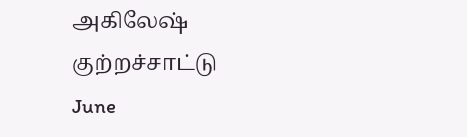அகிலேஷ் குற்றச்சாட்டு
June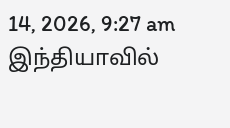14, 2026, 9:27 am
இந்தியாவில்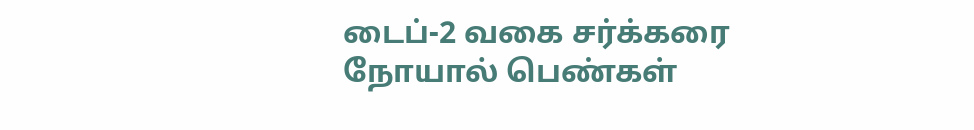டைப்-2 வகை சர்க்கரை நோயால் பெண்கள்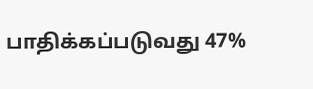பாதிக்கப்படுவது 47%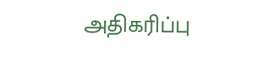அதிகரிப்பு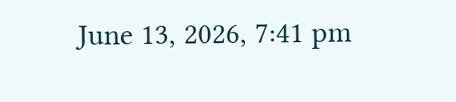June 13, 2026, 7:41 pm